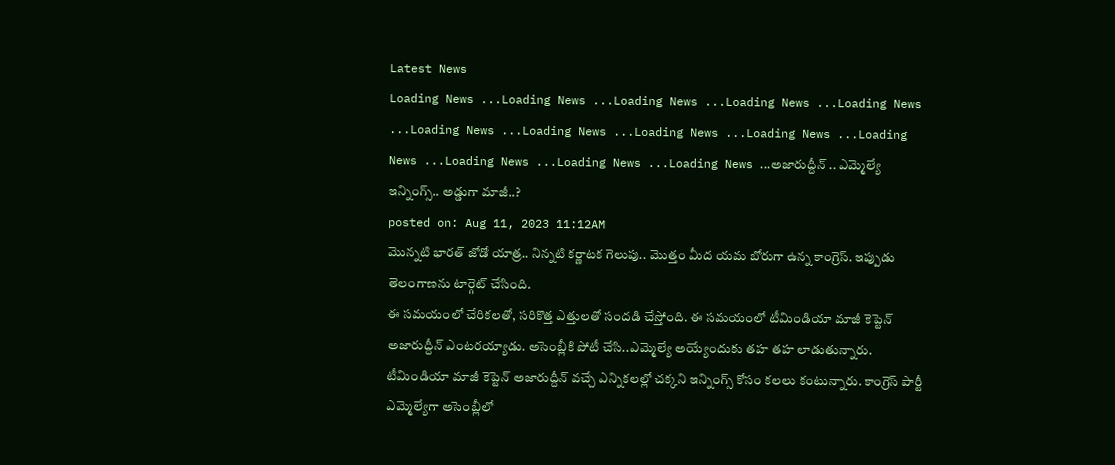Latest News
Loading News ...Loading News ...Loading News ...Loading News ...Loading News ...Loading News ...Loading News ...Loading News ...Loading News ...Loading News ...Loading News ...Loading News ...Loading News ...అజారుద్దీన్ .. ఎమ్మెల్యే ఇన్నింగ్స్.. అడ్డుగా మాజీ..?
posted on: Aug 11, 2023 11:12AM
మొన్నటి భారత్ జోడో యాత్ర.. నిన్నటి కర్ణాటక గెలుపు.. మొత్తం మీద యమ బోరుగా ఉన్న కాంగ్రెస్. ఇప్పుడు తెలంగాణను టార్గెట్ చేసింది.
ఈ సమయంలో చేరికలతో, సరికొత్త ఎత్తులతో సందడి చేస్తోంది. ఈ సమయంలో టీమిండియా మాజీ కెప్టెన్ అజారుద్దీన్ ఎంటరయ్యాడు. అసెంబ్లీకి పోటీ చేసి..ఎమ్మెల్యే అయ్యేందుకు తహ తహ లాడుతున్నారు. టీమిండియా మాజీ కెప్టెన్ అజారుద్దీన్ వచ్చే ఎన్నికలల్లో చక్కని ఇన్నింగ్స్ కోసం కలలు కంటున్నారు. కాంగ్రెస్ పార్టీ ఎమ్మెల్యేగా అసెంబ్లీలో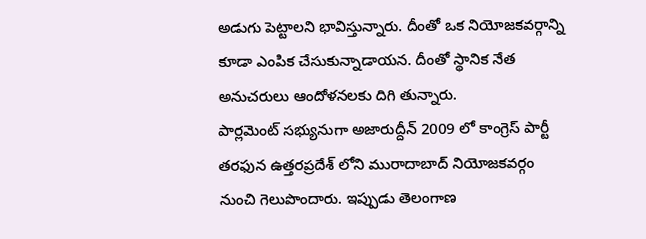అడుగు పెట్టాలని భావిస్తున్నారు. దీంతో ఒక నియోజకవర్గాన్ని కూడా ఎంపిక చేసుకున్నాడాయన. దీంతో స్థానిక నేత అనుచరులు ఆందోళనలకు దిగి తున్నారు.
పార్లమెంట్ సభ్యునుగా అజారుద్దీన్ 2009 లో కాంగ్రెస్ పార్టీ తరఫున ఉత్తరప్రదేశ్ లోని మురాదాబాద్ నియోజకవర్గం నుంచి గెలుపొందారు. ఇప్పుడు తెలంగాణ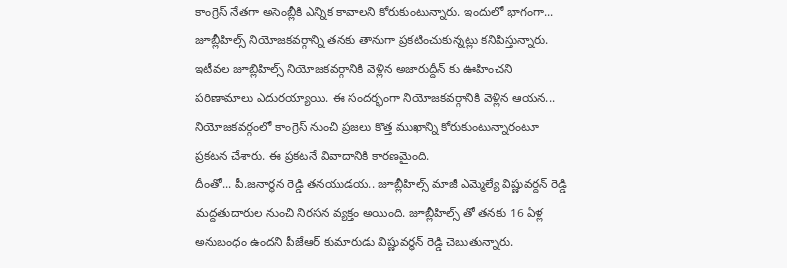కాంగ్రెస్ నేతగా అసెంబ్లీకి ఎన్నిక కావాలని కోరుకుంటున్నారు. ఇందులో భాగంగా... జూబ్లీహిల్స్ నియోజకవర్గాన్ని తనకు తానుగా ప్రకటించుకున్నట్లు కనిపిస్తున్నారు. ఇటీవల జూబ్లిహిల్స్ నియోజకవర్గానికి వెళ్లిన అజారుద్దీన్ కు ఊహించని పరిణామాలు ఎదురయ్యాయి. ఈ సందర్భంగా నియోజకవర్గానికి వెళ్లిన ఆయన... నియోజకవర్గంలో కాంగ్రెస్ నుంచి ప్రజలు కొత్త ముఖాన్ని కోరుకుంటున్నారంటూ ప్రకటన చేశారు. ఈ ప్రకటనే వివాదానికి కారణమైంది.
దీంతో... పీ.జనార్థన రెడ్డి తనయుడయ.. జూబ్లీహిల్స్ మాజీ ఎమ్మెల్యే విష్ణువర్దన్ రెడ్డి మద్దతుదారుల నుంచి నిరసన వ్యక్తం అయింది. జూబ్లీహిల్స్ తో తనకు 16 ఏళ్ల అనుబంధం ఉందని పీజేఆర్ కుమారుడు విష్ణువర్ధన్ రెడ్డి చెబుతున్నారు.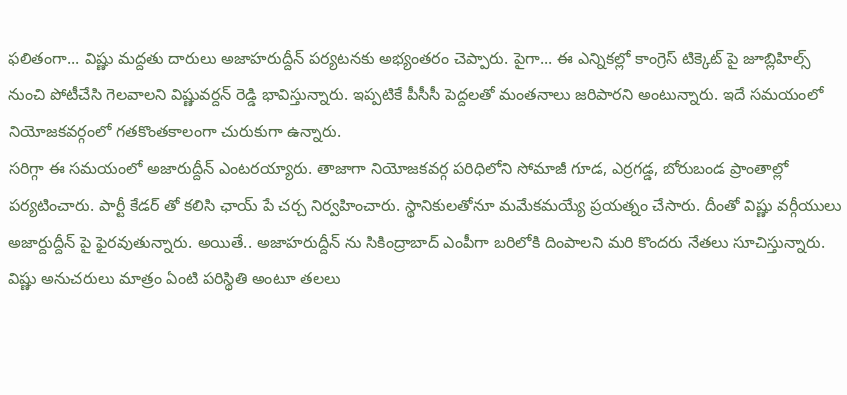ఫలితంగా... విష్ణు మద్దతు దారులు అజాహరుద్దీన్ పర్యటనకు అభ్యంతరం చెప్పారు. పైగా... ఈ ఎన్నికల్లో కాంగ్రెస్ టిక్కెట్ పై జూబ్లిహిల్స్ నుంచి పోటీచేసి గెలవాలని విష్ణువర్దన్ రెడ్డి భావిస్తున్నారు. ఇప్పటికే పీసీసీ పెద్దలతో మంతనాలు జరిపారని అంటున్నారు. ఇదే సమయంలో నియోజకవర్గంలో గతకొంతకాలంగా చురుకుగా ఉన్నారు.
సరిగ్గా ఈ సమయంలో అజారుద్దీన్ ఎంటరయ్యారు. తాజాగా నియోజకవర్గ పరిధిలోని సోమాజీ గూడ, ఎర్రగడ్డ, బోరుబండ ప్రాంతాల్లో పర్యటించారు. పార్టీ కేడర్ తో కలిసి ఛాయ్ పే చర్చ నిర్వహించారు. స్థానికులతోనూ మమేకమయ్యే ప్రయత్నం చేసారు. దీంతో విష్ణు వర్గీయులు అజార్దుద్దీన్ పై ఫైరవుతున్నారు. అయితే.. అజాహరుద్దీన్ ను సికింద్రాబాద్ ఎంపీగా బరిలోకి దింపాలని మరి కొందరు నేతలు సూచిస్తున్నారు. విష్ణు అనుచరులు మాత్రం ఏంటి పరిస్థితి అంటూ తలలు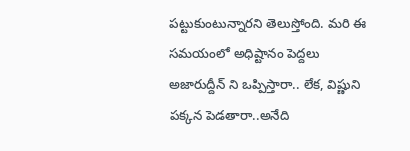పట్టుకుంటున్నారని తెలుస్తోంది. మరి ఈ సమయంలో అధిష్టానం పెద్దలు అజారుద్దీన్ ని ఒప్పిస్తారా.. లేక, విష్ణుని పక్కన పెడతారా..అనేది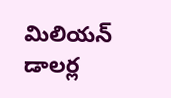మిలియన్ డాలర్ల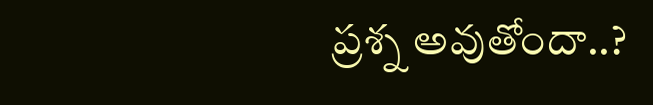ప్రశ్న అవుతోందా..?